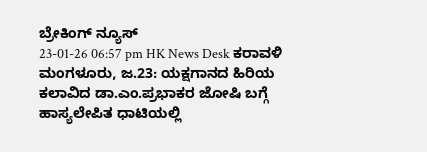ಬ್ರೇಕಿಂಗ್ ನ್ಯೂಸ್
23-01-26 06:57 pm HK News Desk ಕರಾವಳಿ
ಮಂಗಳೂರು, ಜ.23: ಯಕ್ಷಗಾನದ ಹಿರಿಯ ಕಲಾವಿದ ಡಾ.ಎಂ.ಪ್ರಭಾಕರ ಜೋಷಿ ಬಗ್ಗೆ ಹಾಸ್ಯಲೇಪಿತ ಧಾಟಿಯಲ್ಲಿ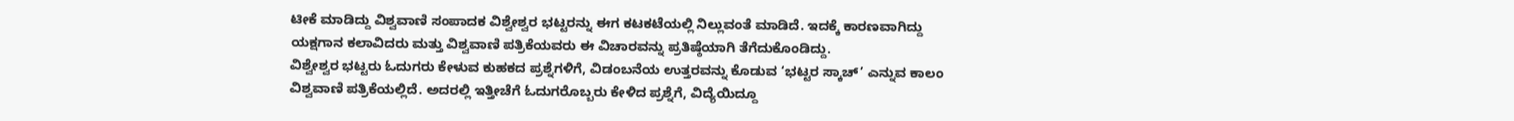ಟೀಕೆ ಮಾಡಿದ್ದು ವಿಶ್ವವಾಣಿ ಸಂಪಾದಕ ವಿಶ್ವೇಶ್ವರ ಭಟ್ಟರನ್ನು ಈಗ ಕಟಕಟೆಯಲ್ಲಿ ನಿಲ್ಲುವಂತೆ ಮಾಡಿದೆ. ಇದಕ್ಕೆ ಕಾರಣವಾಗಿದ್ದು ಯಕ್ಷಗಾನ ಕಲಾವಿದರು ಮತ್ತು ವಿಶ್ವವಾಣಿ ಪತ್ರಿಕೆಯವರು ಈ ವಿಚಾರವನ್ನು ಪ್ರತಿಷ್ಠೆಯಾಗಿ ತೆಗೆದುಕೊಂಡಿದ್ದು.
ವಿಶ್ವೇಶ್ವರ ಭಟ್ಟರು ಓದುಗರು ಕೇಳುವ ಕುಹಕದ ಪ್ರಶ್ನೆಗಳಿಗೆ, ವಿಡಂಬನೆಯ ಉತ್ತರವನ್ನು ಕೊಡುವ ‘ಭಟ್ಟರ ಸ್ಕಾಚ್’ ಎನ್ನುವ ಕಾಲಂ ವಿಶ್ವವಾಣಿ ಪತ್ರಿಕೆಯಲ್ಲಿದೆ. ಅದರಲ್ಲಿ ಇತ್ತೀಚೆಗೆ ಓದುಗರೊಬ್ಬರು ಕೇಳಿದ ಪ್ರಶ್ನೆಗೆ, ವಿದ್ಯೆಯಿದ್ದೂ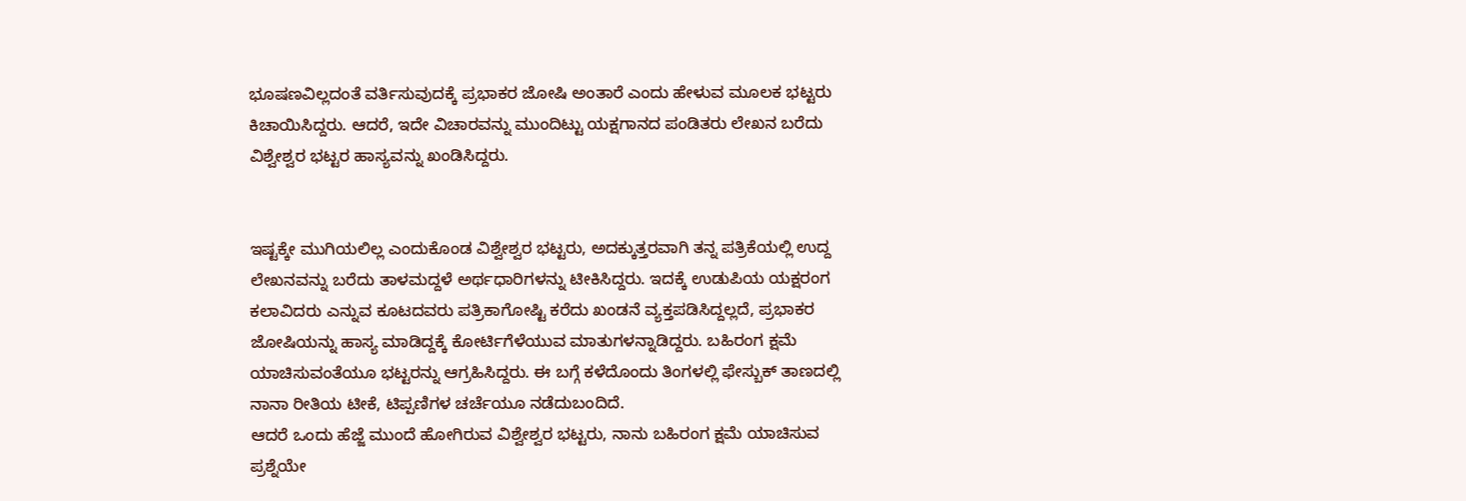ಭೂಷಣವಿಲ್ಲದಂತೆ ವರ್ತಿಸುವುದಕ್ಕೆ ಪ್ರಭಾಕರ ಜೋಷಿ ಅಂತಾರೆ ಎಂದು ಹೇಳುವ ಮೂಲಕ ಭಟ್ಟರು ಕಿಚಾಯಿಸಿದ್ದರು. ಆದರೆ, ಇದೇ ವಿಚಾರವನ್ನು ಮುಂದಿಟ್ಟು ಯಕ್ಷಗಾನದ ಪಂಡಿತರು ಲೇಖನ ಬರೆದು ವಿಶ್ವೇಶ್ವರ ಭಟ್ಟರ ಹಾಸ್ಯವನ್ನು ಖಂಡಿಸಿದ್ದರು.


ಇಷ್ಟಕ್ಕೇ ಮುಗಿಯಲಿಲ್ಲ ಎಂದುಕೊಂಡ ವಿಶ್ವೇಶ್ವರ ಭಟ್ಟರು, ಅದಕ್ಕುತ್ತರವಾಗಿ ತನ್ನ ಪತ್ರಿಕೆಯಲ್ಲಿ ಉದ್ದ ಲೇಖನವನ್ನು ಬರೆದು ತಾಳಮದ್ದಳೆ ಅರ್ಥಧಾರಿಗಳನ್ನು ಟೀಕಿಸಿದ್ದರು. ಇದಕ್ಕೆ ಉಡುಪಿಯ ಯಕ್ಷರಂಗ ಕಲಾವಿದರು ಎನ್ನುವ ಕೂಟದವರು ಪತ್ರಿಕಾಗೋಷ್ಟಿ ಕರೆದು ಖಂಡನೆ ವ್ಯಕ್ತಪಡಿಸಿದ್ದಲ್ಲದೆ, ಪ್ರಭಾಕರ ಜೋಷಿಯನ್ನು ಹಾಸ್ಯ ಮಾಡಿದ್ದಕ್ಕೆ ಕೋರ್ಟಿಗೆಳೆಯುವ ಮಾತುಗಳನ್ನಾಡಿದ್ದರು. ಬಹಿರಂಗ ಕ್ಷಮೆ ಯಾಚಿಸುವಂತೆಯೂ ಭಟ್ಟರನ್ನು ಆಗ್ರಹಿಸಿದ್ದರು. ಈ ಬಗ್ಗೆ ಕಳೆದೊಂದು ತಿಂಗಳಲ್ಲಿ ಫೇಸ್ಬುಕ್ ತಾಣದಲ್ಲಿ ನಾನಾ ರೀತಿಯ ಟೀಕೆ, ಟಿಪ್ಪಣಿಗಳ ಚರ್ಚೆಯೂ ನಡೆದುಬಂದಿದೆ.
ಆದರೆ ಒಂದು ಹೆಜ್ಜೆ ಮುಂದೆ ಹೋಗಿರುವ ವಿಶ್ವೇಶ್ವರ ಭಟ್ಟರು, ನಾನು ಬಹಿರಂಗ ಕ್ಷಮೆ ಯಾಚಿಸುವ ಪ್ರಶ್ನೆಯೇ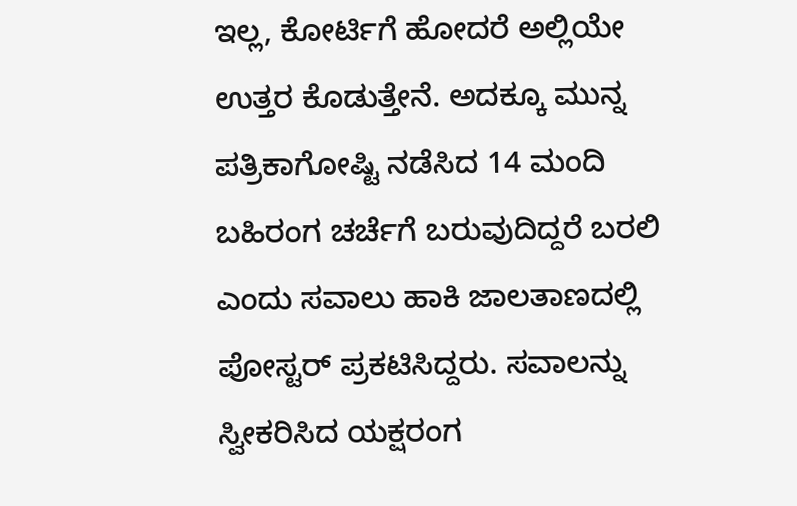ಇಲ್ಲ, ಕೋರ್ಟಿಗೆ ಹೋದರೆ ಅಲ್ಲಿಯೇ ಉತ್ತರ ಕೊಡುತ್ತೇನೆ. ಅದಕ್ಕೂ ಮುನ್ನ ಪತ್ರಿಕಾಗೋಷ್ಟಿ ನಡೆಸಿದ 14 ಮಂದಿ ಬಹಿರಂಗ ಚರ್ಚೆಗೆ ಬರುವುದಿದ್ದರೆ ಬರಲಿ ಎಂದು ಸವಾಲು ಹಾಕಿ ಜಾಲತಾಣದಲ್ಲಿ ಪೋಸ್ಟರ್ ಪ್ರಕಟಿಸಿದ್ದರು. ಸವಾಲನ್ನು ಸ್ವೀಕರಿಸಿದ ಯಕ್ಷರಂಗ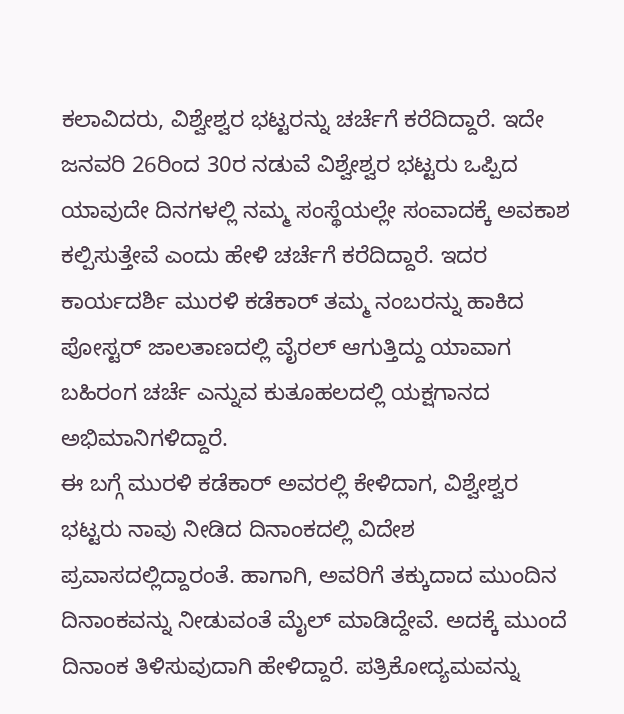ಕಲಾವಿದರು, ವಿಶ್ವೇಶ್ವರ ಭಟ್ಟರನ್ನು ಚರ್ಚೆಗೆ ಕರೆದಿದ್ದಾರೆ. ಇದೇ ಜನವರಿ 26ರಿಂದ 30ರ ನಡುವೆ ವಿಶ್ವೇಶ್ವರ ಭಟ್ಟರು ಒಪ್ಪಿದ ಯಾವುದೇ ದಿನಗಳಲ್ಲಿ ನಮ್ಮ ಸಂಸ್ಥೆಯಲ್ಲೇ ಸಂವಾದಕ್ಕೆ ಅವಕಾಶ ಕಲ್ಪಿಸುತ್ತೇವೆ ಎಂದು ಹೇಳಿ ಚರ್ಚೆಗೆ ಕರೆದಿದ್ದಾರೆ. ಇದರ ಕಾರ್ಯದರ್ಶಿ ಮುರಳಿ ಕಡೆಕಾರ್ ತಮ್ಮ ನಂಬರನ್ನು ಹಾಕಿದ ಪೋಸ್ಟರ್ ಜಾಲತಾಣದಲ್ಲಿ ವೈರಲ್ ಆಗುತ್ತಿದ್ದು ಯಾವಾಗ ಬಹಿರಂಗ ಚರ್ಚೆ ಎನ್ನುವ ಕುತೂಹಲದಲ್ಲಿ ಯಕ್ಷಗಾನದ ಅಭಿಮಾನಿಗಳಿದ್ದಾರೆ.
ಈ ಬಗ್ಗೆ ಮುರಳಿ ಕಡೆಕಾರ್ ಅವರಲ್ಲಿ ಕೇಳಿದಾಗ, ವಿಶ್ವೇಶ್ವರ ಭಟ್ಟರು ನಾವು ನೀಡಿದ ದಿನಾಂಕದಲ್ಲಿ ವಿದೇಶ ಪ್ರವಾಸದಲ್ಲಿದ್ದಾರಂತೆ. ಹಾಗಾಗಿ, ಅವರಿಗೆ ತಕ್ಕುದಾದ ಮುಂದಿನ ದಿನಾಂಕವನ್ನು ನೀಡುವಂತೆ ಮೈಲ್ ಮಾಡಿದ್ದೇವೆ. ಅದಕ್ಕೆ ಮುಂದೆ ದಿನಾಂಕ ತಿಳಿಸುವುದಾಗಿ ಹೇಳಿದ್ದಾರೆ. ಪತ್ರಿಕೋದ್ಯಮವನ್ನು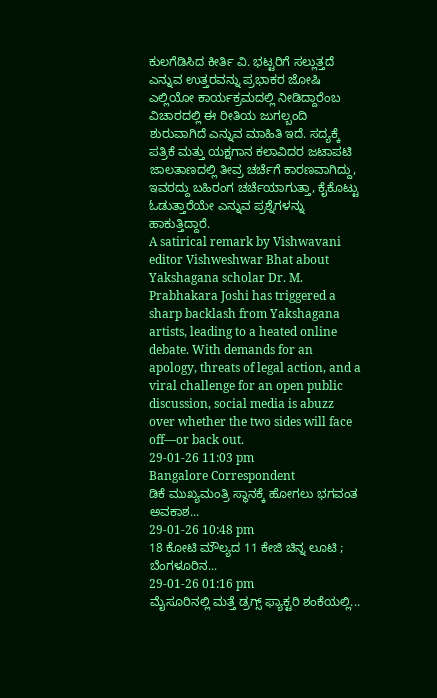ಕುಲಗೆಡಿಸಿದ ಕೀರ್ತಿ ವಿ. ಭಟ್ಟರಿಗೆ ಸಲ್ಲುತ್ತದೆ ಎನ್ನುವ ಉತ್ತರವನ್ನು ಪ್ರಭಾಕರ ಜೋಷಿ ಎಲ್ಲಿಯೋ ಕಾರ್ಯಕ್ರಮದಲ್ಲಿ ನೀಡಿದ್ದಾರೆಂಬ ವಿಚಾರದಲ್ಲಿ ಈ ರೀತಿಯ ಜುಗಲ್ಬಂದಿ ಶುರುವಾಗಿದೆ ಎನ್ನುವ ಮಾಹಿತಿ ಇದೆ. ಸದ್ಯಕ್ಕೆ ಪತ್ರಿಕೆ ಮತ್ತು ಯಕ್ಷಗಾನ ಕಲಾವಿದರ ಜಟಾಪಟಿ ಜಾಲತಾಣದಲ್ಲಿ ತೀವ್ರ ಚರ್ಚೆಗೆ ಕಾರಣವಾಗಿದ್ದು, ಇವರದ್ದು ಬಹಿರಂಗ ಚರ್ಚೆಯಾಗುತ್ತಾ, ಕೈಕೊಟ್ಟು ಓಡುತ್ತಾರೆಯೇ ಎನ್ನುವ ಪ್ರಶ್ನೆಗಳನ್ನು ಹಾಕುತ್ತಿದ್ದಾರೆ.
A satirical remark by Vishwavani editor Vishweshwar Bhat about Yakshagana scholar Dr. M. Prabhakara Joshi has triggered a sharp backlash from Yakshagana artists, leading to a heated online debate. With demands for an apology, threats of legal action, and a viral challenge for an open public discussion, social media is abuzz over whether the two sides will face off—or back out.
29-01-26 11:03 pm
Bangalore Correspondent
ಡಿಕೆ ಮುಖ್ಯಮಂತ್ರಿ ಸ್ಥಾನಕ್ಕೆ ಹೋಗಲು ಭಗವಂತ ಅವಕಾಶ...
29-01-26 10:48 pm
18 ಕೋಟಿ ಮೌಲ್ಯದ 11 ಕೇಜಿ ಚಿನ್ನ ಲೂಟಿ ; ಬೆಂಗಳೂರಿನ...
29-01-26 01:16 pm
ಮೈಸೂರಿನಲ್ಲಿ ಮತ್ತೆ ಡ್ರಗ್ಸ್ ಫ್ಯಾಕ್ಟರಿ ಶಂಕೆಯಲ್ಲಿ...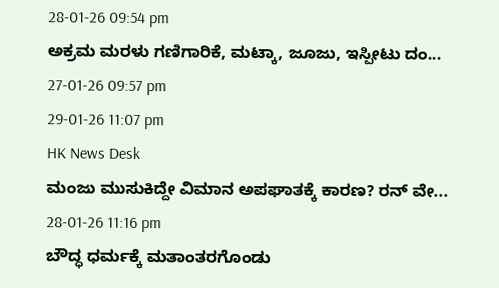28-01-26 09:54 pm
ಅಕ್ರಮ ಮರಳು ಗಣಿಗಾರಿಕೆ, ಮಟ್ಕಾ, ಜೂಜು, ಇಸ್ಪೀಟು ದಂ...
27-01-26 09:57 pm
29-01-26 11:07 pm
HK News Desk
ಮಂಜು ಮುಸುಕಿದ್ದೇ ವಿಮಾನ ಅಪಘಾತಕ್ಕೆ ಕಾರಣ? ರನ್ ವೇ...
28-01-26 11:16 pm
ಬೌದ್ಧ ಧರ್ಮಕ್ಕೆ ಮತಾಂತರಗೊಂಡು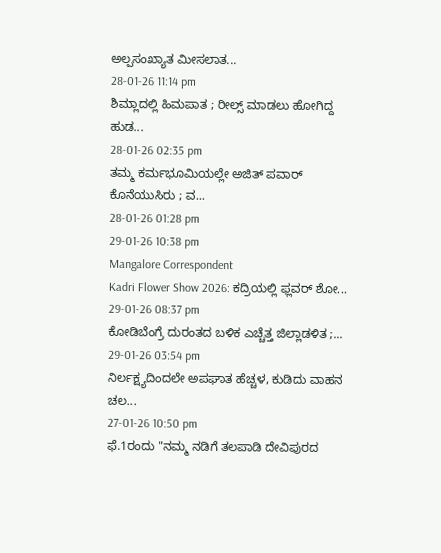ಅಲ್ಪಸಂಖ್ಯಾತ ಮೀಸಲಾತ...
28-01-26 11:14 pm
ಶಿಮ್ಲಾದಲ್ಲಿ ಹಿಮಪಾತ ; ರೀಲ್ಸ್ ಮಾಡಲು ಹೋಗಿದ್ದ ಹುಡ...
28-01-26 02:35 pm
ತಮ್ಮ ಕರ್ಮಭೂಮಿಯಲ್ಲೇ ಅಜಿತ್ ಪವಾರ್ ಕೊನೆಯುಸಿರು ; ವ...
28-01-26 01:28 pm
29-01-26 10:38 pm
Mangalore Correspondent
Kadri Flower Show 2026: ಕದ್ರಿಯಲ್ಲಿ ಫ್ಲವರ್ ಶೋ...
29-01-26 08:37 pm
ಕೋಡಿಬೆಂಗ್ರೆ ದುರಂತದ ಬಳಿಕ ಎಚ್ಚೆತ್ತ ಜಿಲ್ಲಾಡಳಿತ ;...
29-01-26 03:54 pm
ನಿರ್ಲಕ್ಷ್ಯದಿಂದಲೇ ಅಪಘಾತ ಹೆಚ್ಚಳ, ಕುಡಿದು ವಾಹನ ಚಲ...
27-01-26 10:50 pm
ಫೆ.1ರಂದು "ನಮ್ಮ ನಡಿಗೆ ತಲಪಾಡಿ ದೇವಿಪುರದ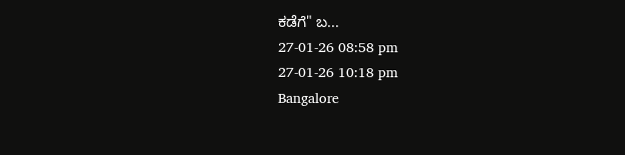ಕಡೆಗೆ" ಬ...
27-01-26 08:58 pm
27-01-26 10:18 pm
Bangalore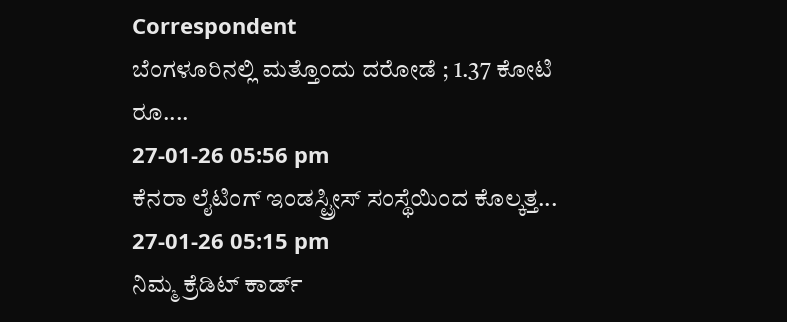Correspondent
ಬೆಂಗಳೂರಿನಲ್ಲಿ ಮತ್ತೊಂದು ದರೋಡೆ ; 1.37 ಕೋಟಿ ರೂ....
27-01-26 05:56 pm
ಕೆನರಾ ಲೈಟಿಂಗ್ ಇಂಡಸ್ಟ್ರೀಸ್ ಸಂಸ್ಥೆಯಿಂದ ಕೊಲ್ಕತ್ತ...
27-01-26 05:15 pm
ನಿಮ್ಮ ಕ್ರೆಡಿಟ್ ಕಾರ್ಡ್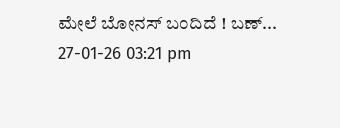ಮೇಲೆ ಬೋನಸ್ ಬಂದಿದೆ ! ಬಣ್...
27-01-26 03:21 pm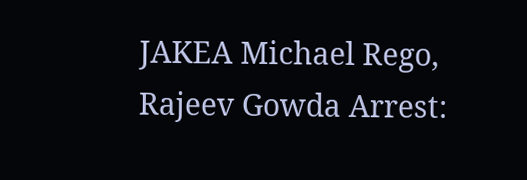JAKEA Michael Rego, Rajeev Gowda Arrest: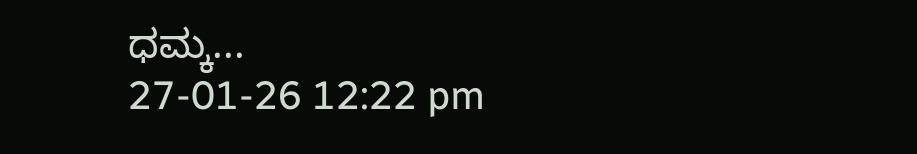ಧಮ್ಕ...
27-01-26 12:22 pm